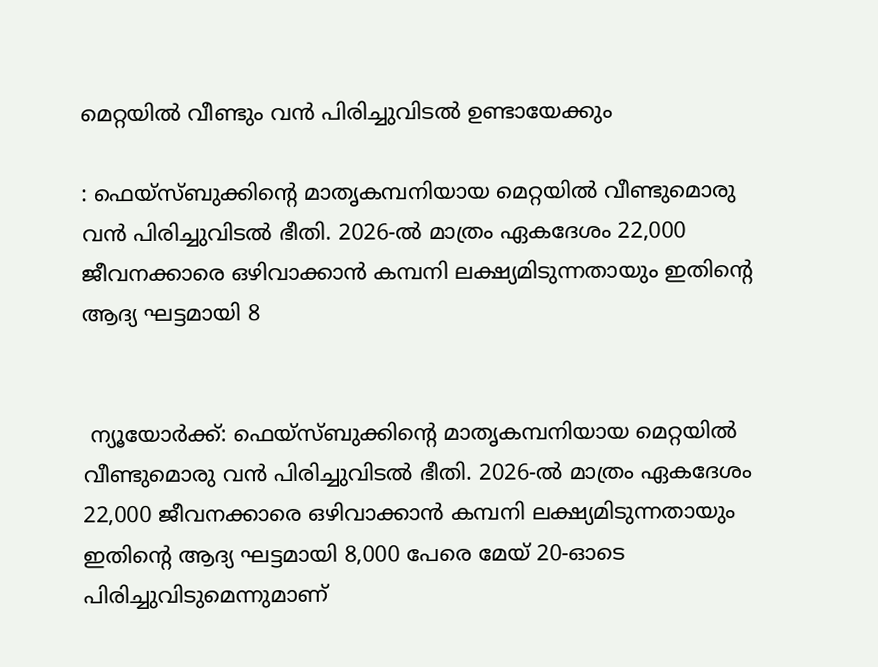മെറ്റയിൽ വീണ്ടും വൻ പിരിച്ചുവിടൽ ഉണ്ടായേക്കും

: ഫെയ്‌സ്ബുക്കിന്റെ മാതൃകമ്പനിയായ മെറ്റയിൽ വീണ്ടുമൊരു വൻ പിരിച്ചുവിടൽ ഭീതി. 2026-ൽ മാത്രം ഏകദേശം 22,000 ജീവനക്കാരെ ഒഴിവാക്കാൻ കമ്പനി ലക്ഷ്യമിടുന്നതായും ഇതിന്റെ ആദ്യ ഘട്ടമായി 8


 ന്യൂയോർക്ക്: ഫെയ്‌സ്ബുക്കിന്റെ മാതൃകമ്പനിയായ മെറ്റയിൽ വീണ്ടുമൊരു വൻ പിരിച്ചുവിടൽ ഭീതി. 2026-ൽ മാത്രം ഏകദേശം 22,000 ജീവനക്കാരെ ഒഴിവാക്കാൻ കമ്പനി ലക്ഷ്യമിടുന്നതായും ഇതിന്റെ ആദ്യ ഘട്ടമായി 8,000 പേരെ മേയ് 20-ഓടെ പിരിച്ചുവിടുമെന്നുമാണ്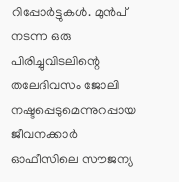റിപ്പോർട്ടുകൾ. മുൻപ് നടന്ന ഒരു പിരിച്ചുവിടലിന്റെ തലേദിവസം ജോലി നഷ്ടപ്പെടുമെന്നുറപ്പായ ജീവനക്കാർ ഓഫീസിലെ സൗജന്യ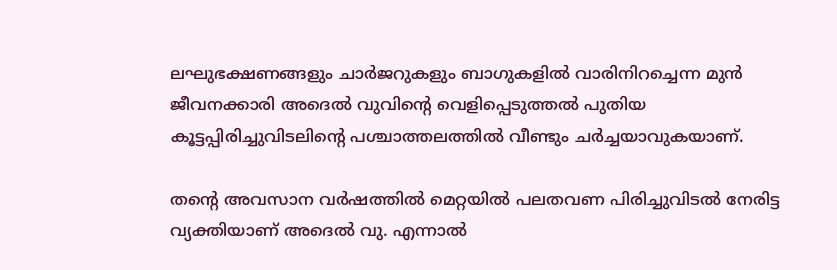ലഘുഭക്ഷണങ്ങളും ചാർജറുകളും ബാഗുകളിൽ വാരിനിറച്ചെന്ന മുൻ ജീവനക്കാരി അദെൽ വുവിന്റെ വെളിപ്പെടുത്തൽ പുതിയ കൂട്ടപ്പിരിച്ചുവിടലിന്റെ പശ്ചാത്തലത്തിൽ വീണ്ടും ചർച്ചയാവുകയാണ്.

തന്റെ അവസാന വർഷത്തിൽ മെറ്റയിൽ പലതവണ പിരിച്ചുവിടൽ നേരിട്ട വ്യക്തിയാണ് അദെൽ വു. എന്നാൽ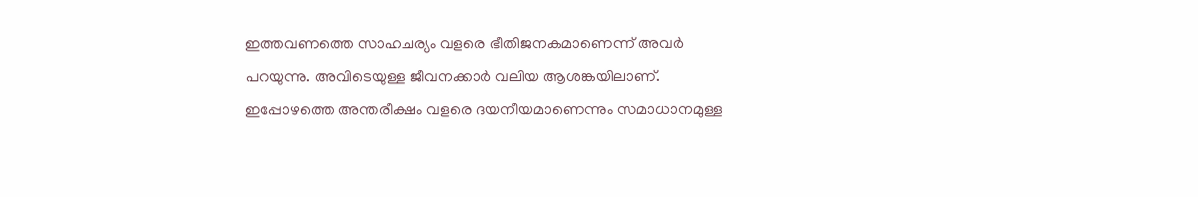ഇത്തവണത്തെ സാഹചര്യം വളരെ ഭീതിജനകമാണെന്ന് അവർ പറയുന്നു. അവിടെയുള്ള ജീവനക്കാർ വലിയ ആശങ്കയിലാണ്. ഇപ്പോഴത്തെ അന്തരീക്ഷം വളരെ ദയനീയമാണെന്നും സമാധാനമുള്ള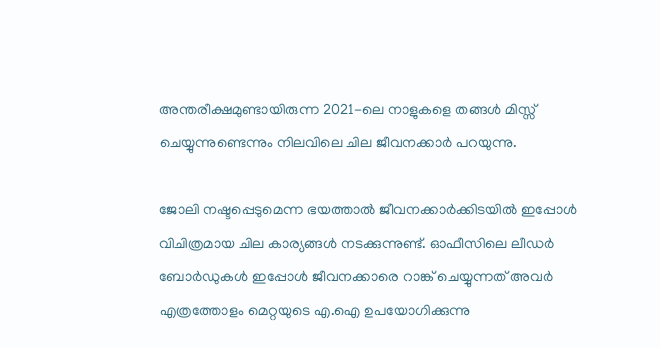അന്തരീക്ഷമുണ്ടായിരുന്ന 2021-ലെ നാളുകളെ തങ്ങൾ മിസ്സ് ചെയ്യുന്നുണ്ടെന്നും നിലവിലെ ചില ജീവനക്കാർ പറയുന്നു.

ജോലി നഷ്ടപ്പെടുമെന്ന ഭയത്താൽ ജീവനക്കാർക്കിടയിൽ ഇപ്പോൾ വിചിത്രമായ ചില കാര്യങ്ങൾ നടക്കുന്നുണ്ട്. ഓഫീസിലെ ലീഡർ ബോർഡുകൾ ഇപ്പോൾ ജീവനക്കാരെ റാങ്ക് ചെയ്യുന്നത് അവർ എത്രത്തോളം മെറ്റയുടെ എ.ഐ ഉപയോഗിക്കുന്നു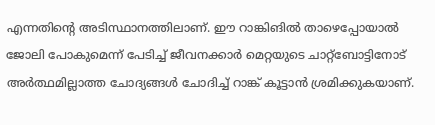എന്നതിന്റെ അടിസ്ഥാനത്തിലാണ്. ഈ റാങ്കിങിൽ താഴെപ്പോയാൽ ജോലി പോകുമെന്ന് പേടിച്ച് ജീവനക്കാർ മെറ്റയുടെ ചാറ്റ്ബോട്ടിനോട് അർത്ഥമില്ലാത്ത ചോദ്യങ്ങൾ ചോദിച്ച് റാങ്ക് കൂട്ടാൻ ശ്രമിക്കുകയാണ്.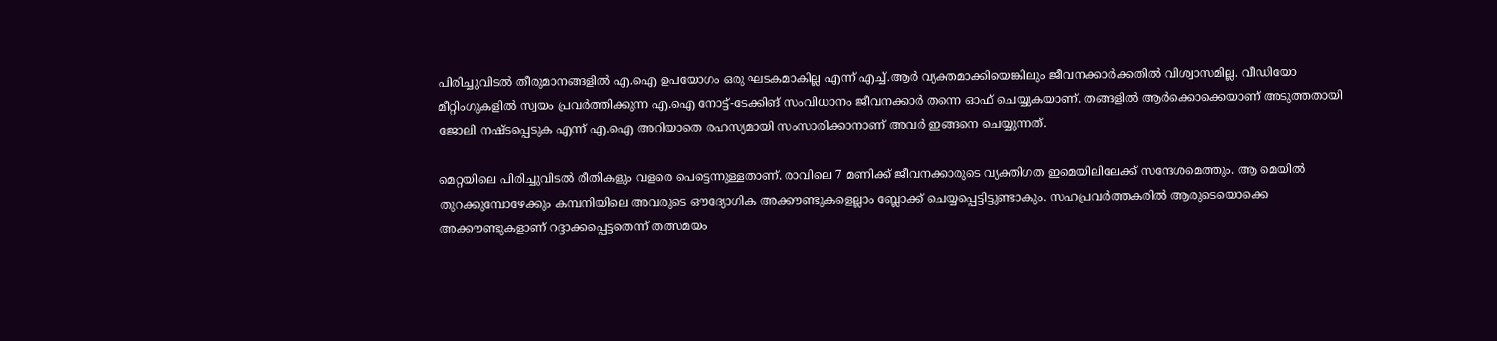പിരിച്ചുവിടൽ തീരുമാനങ്ങളിൽ എ.ഐ ഉപയോഗം ഒരു ഘടകമാകില്ല എന്ന് എച്ച്.ആർ വ്യക്തമാക്കിയെങ്കിലും ജീവനക്കാർക്കതിൽ വിശ്വാസമില്ല. വീഡിയോ മീറ്റിംഗുകളിൽ സ്വയം പ്രവർത്തിക്കുന്ന എ.ഐ നോട്ട്-ടേക്കിങ് സംവിധാനം ജീവനക്കാർ തന്നെ ഓഫ് ചെയ്യുകയാണ്. തങ്ങളിൽ ആർക്കൊക്കെയാണ് അടുത്തതായി ജോലി നഷ്ടപ്പെടുക എന്ന് എ.ഐ അറിയാതെ രഹസ്യമായി സംസാരിക്കാനാണ് അവർ ഇങ്ങനെ ചെയ്യുന്നത്.

മെറ്റയിലെ പിരിച്ചുവിടൽ രീതികളും വളരെ പെട്ടെന്നുള്ളതാണ്. രാവിലെ 7 മണിക്ക് ജീവനക്കാരുടെ വ്യക്തിഗത ഇമെയിലിലേക്ക് സന്ദേശമെത്തും. ആ മെയിൽ തുറക്കുമ്പോഴേക്കും കമ്പനിയിലെ അവരുടെ ഔദ്യോഗിക അക്കൗണ്ടുകളെല്ലാം ബ്ലോക്ക് ചെയ്യപ്പെട്ടിട്ടുണ്ടാകും. സഹപ്രവർത്തകരിൽ ആരുടെയൊക്കെ അക്കൗണ്ടുകളാണ് റദ്ദാക്കപ്പെട്ടതെന്ന് തത്സമയം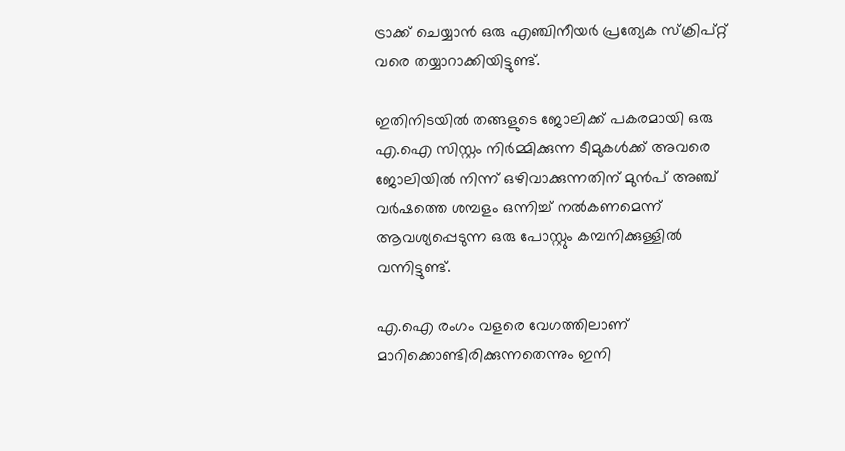ട്രാക്ക് ചെയ്യാൻ ഒരു എഞ്ചിനീയർ പ്രത്യേക സ്ക്രിപ്റ്റ് വരെ തയ്യാറാക്കിയിട്ടുണ്ട്.

ഇതിനിടയിൽ തങ്ങളുടെ ജോലിക്ക് പകരമായി ഒരു എ.ഐ സിസ്റ്റം നിർമ്മിക്കുന്ന ടീമുകൾക്ക് അവരെ ജോലിയിൽ നിന്ന് ഒഴിവാക്കുന്നതിന് മുൻപ് അഞ്ച് വർഷത്തെ ശമ്പളം ഒന്നിച്ച് നൽകണമെന്ന് ആവശ്യപ്പെടുന്ന ഒരു പോസ്റ്റും കമ്പനിക്കുള്ളിൽ വന്നിട്ടുണ്ട്.

എ.ഐ രംഗം വളരെ വേഗത്തിലാണ് മാറിക്കൊണ്ടിരിക്കുന്നതെന്നും ഇനി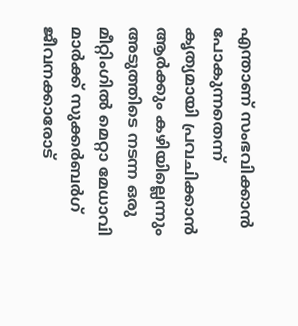എന്താണ് സംഭവിക്കാൻ പോകുന്നതെന്ന് കൃത്യമായി പ്രവചിക്കാൻ ആർക്കും കഴിയില്ലെന്നും അടുത്തിടെ നടന്ന ഒരു മീറ്റിംഗിൽ മെറ്റാ മേധാവി മാർക്ക് സുക്കർബർഗ് ജീവനക്കാരോട്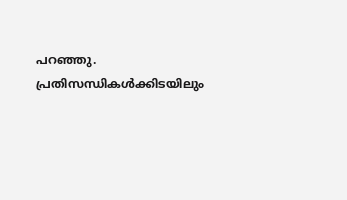പറഞ്ഞു. പ്രതിസന്ധികൾക്കിടയിലും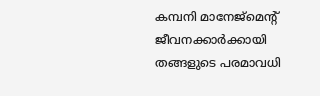കമ്പനി മാനേജ്‌മെന്റ് ജീവനക്കാർക്കായി തങ്ങളുടെ പരമാവധി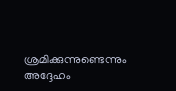ശ്രമിക്കുന്നുണ്ടെന്നും അദ്ദേഹം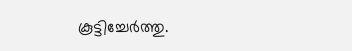കൂട്ടിച്ചേർത്തു.